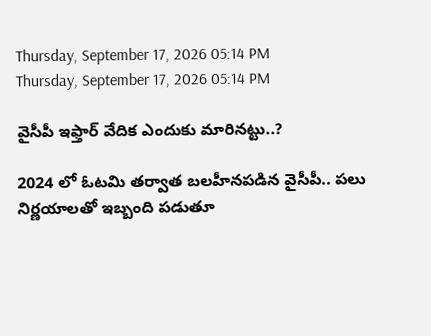Thursday, September 17, 2026 05:14 PM
Thursday, September 17, 2026 05:14 PM

వైసీపీ ఇఫ్తార్ వేదిక ఎందుకు మారినట్టు..?

2024 లో ఓటమి తర్వాత బలహీనపడిన వైసీపీ.. పలు నిర్ణయాలతో ఇబ్బంది పడుతూ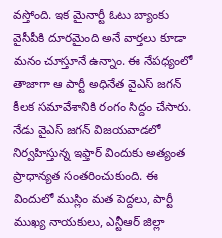వస్తోంది. ఇక మైనార్టీ ఓటు బ్యాంకు వైసీపీకి దూరమైంది అనే వార్తలు కూడా మనం చూస్తూనే ఉన్నాం. ఈ నేపధ్యంలో తాజాగా ఆ పార్టీ అధినేత వైఎస్ జగన్ కీలక సమావేశానికి రంగం సిద్దం చేసారు. నేడు వైఎస్ జగన్ విజయవాడలో నిర్వహిస్తున్న ఇఫ్తార్ విందుకు అత్యంత ప్రాధాన్యత సంతరించుకుంది. ఈ విందులో ముస్లిం మత పెద్దలు, పార్టీ ముఖ్య నాయకులు, ఎన్టీఆర్ జిల్లా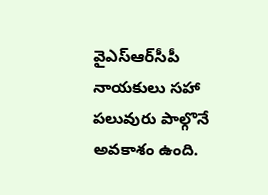వైఎస్ఆర్‌సీపీ నాయకులు సహా పలువురు పాల్గొనే అవకాశం ఉంది.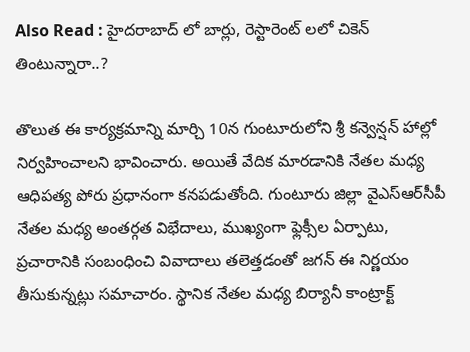Also Read : హైదరాబాద్ లో బార్లు, రెస్టారెంట్ లలో చికెన్ తింటున్నారా..?

తొలుత ఈ కార్యక్రమాన్ని మార్చి 10న గుంటూరులోని శ్రీ కన్వెన్షన్ హాల్లో నిర్వహించాలని భావించారు. అయితే వేదిక మారడానికి నేతల మధ్య ఆధిపత్య పోరు ప్రధానంగా కనపడుతోంది. గుంటూరు జిల్లా వైఎస్ఆర్‌సీపీ నేతల మధ్య అంతర్గత విభేదాలు, ముఖ్యంగా ఫ్లెక్సీల ఏర్పాటు, ప్రచారానికి సంబంధించి వివాదాలు తలెత్తడంతో జగన్ ఈ నిర్ణయం తీసుకున్నట్లు సమాచారం. స్థానిక నేతల మధ్య బిర్యానీ కాంట్రాక్ట్‌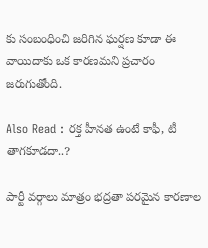కు సంబంధించి జరిగిన ఘర్షణ కూడా ఈ వాయిదాకు ఒక కారణమని ప్రచారం జరుగుతోంది.

Also Read : రక్త హీనత ఉంటే కాఫీ, టీ తాగకూడదా..?

పార్టీ వర్గాలు మాత్రం భద్రతా పరమైన కారణాల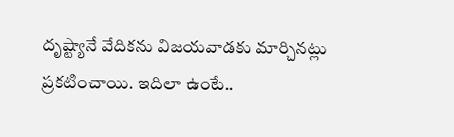దృష్ట్యానే వేదికను విజయవాడకు మార్చినట్లు ప్రకటించాయి. ఇదిలా ఉంటే..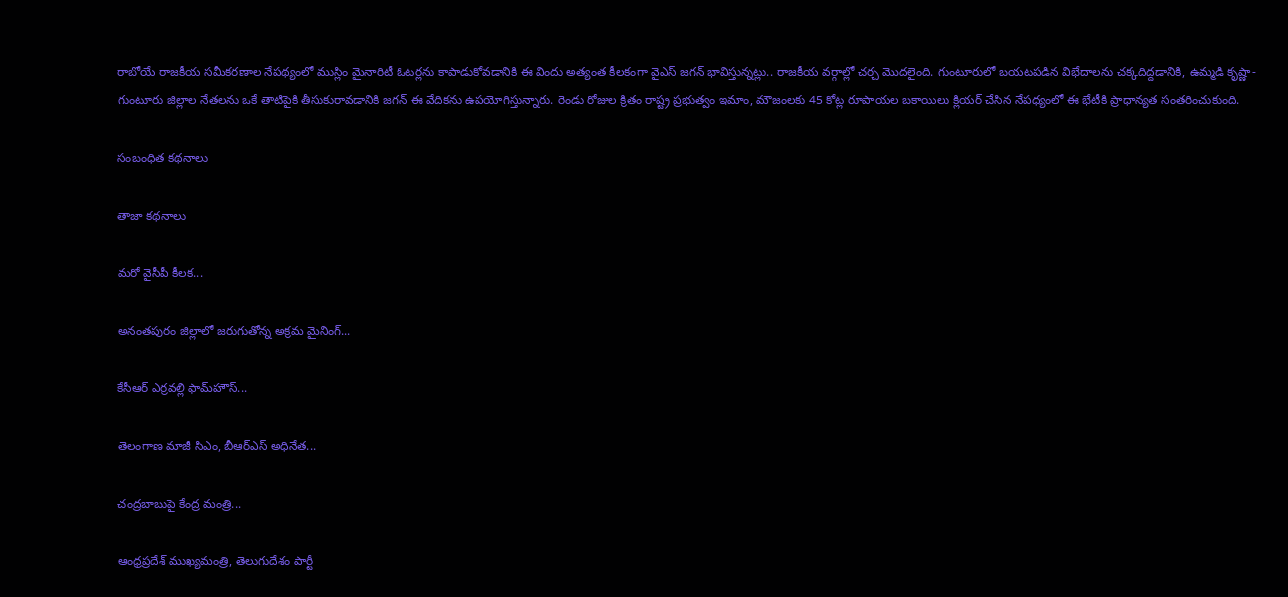రాబోయే రాజకీయ సమీకరణాల నేపథ్యంలో ముస్లిం మైనారిటీ ఓటర్లను కాపాడుకోవడానికి ఈ విందు అత్యంత కీలకంగా వైఎస్ జగన్ భావిస్తున్నట్లు.. రాజకీయ వర్గాల్లో చర్చ మొదలైంది. గుంటూరులో బయటపడిన విభేదాలను చక్కదిద్దడానికి, ఉమ్మడి కృష్ణా-గుంటూరు జిల్లాల నేతలను ఒకే తాటిపైకి తీసుకురావడానికి జగన్ ఈ వేదికను ఉపయోగిస్తున్నారు. రెండు రోజుల క్రితం రాష్ట్ర ప్రభుత్వం ఇమాం, మౌజంలకు 45 కోట్ల రూపాయల బకాయిలు క్లియర్ చేసిన నేపధ్యంలో ఈ భేటీకి ప్రాధాన్యత సంతరించుకుంది.

సంబంధిత కథనాలు

తాజా కథనాలు

మరో వైసీపీ కీలక...

అనంతపురం జిల్లాలో జరుగుతోన్న అక్రమ మైనింగ్...

కేసీఆర్ ఎర్రవల్లి ఫామ్‌హౌస్...

తెలంగాణ మాజీ సిఎం, బీఆర్ఎస్ అధినేత...

చంద్రబాబుపై కేంద్ర మంత్రి...

ఆంధ్రప్రదేశ్ ముఖ్యమంత్రి, తెలుగుదేశం పార్టీ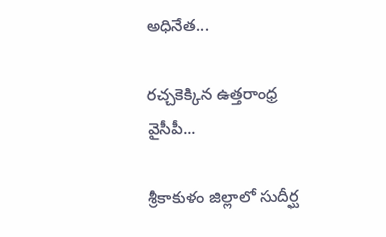అధినేత...

రచ్చకెక్కిన ఉత్తరాంధ్ర వైసీపీ...

శ్రీకాకుళం జిల్లాలో సుదీర్ఘ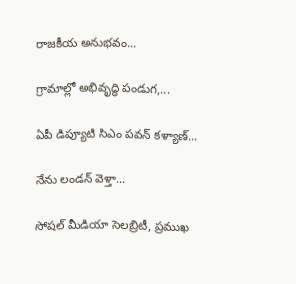రాజకీయ అనుభవం...

గ్రామాల్లో అభివృద్ధి పండుగ,...

ఏపీ డిప్యూటి సిఎం పవన్ కళ్యాణ్...

నేను లండన్ వెళ్తా...

సోషల్ మీడియా సెలబ్రిటీ, ప్రముఖ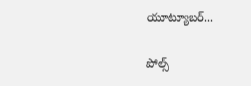యూట్యూబర్...

పోల్స్